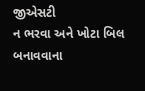જીએસટી
ન ભરવા અને ખોટા બિલ બનાવવાના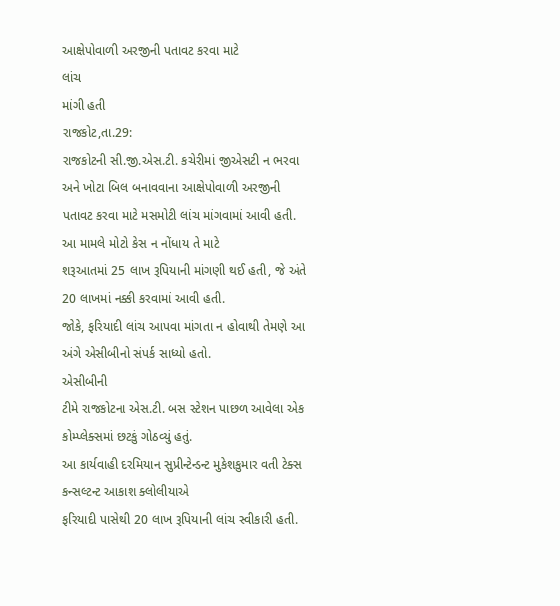આક્ષેપોવાળી અરજીની પતાવટ કરવા માટે
લાંચ
માંગી હતી
રાજકોટ,તા.29:
રાજકોટની સી.જી.એસ.ટી. કચેરીમાં જીએસટી ન ભરવા અને ખોટા બિલ બનાવવાના આક્ષેપોવાળી અરજીની
પતાવટ કરવા માટે મસમોટી લાંચ માંગવામાં આવી હતી. આ મામલે મોટો કેસ ન નોંધાય તે માટે
શરૂઆતમાં 25 લાખ રૂપિયાની માંગણી થઈ હતી, જે અંતે 20 લાખમાં નક્કી કરવામાં આવી હતી.
જોકે, ફરિયાદી લાંચ આપવા માંગતા ન હોવાથી તેમણે આ અંગે એસીબીનો સંપર્ક સાધ્યો હતો.
એસીબીની
ટીમે રાજકોટના એસ.ટી. બસ સ્ટેશન પાછળ આવેલા એક કોમ્પ્લેક્સમાં છટકું ગોઠવ્યું હતું.
આ કાર્યવાહી દરમિયાન સુપ્રીન્ટેન્ડન્ટ મુકેશકુમાર વતી ટેક્સ કન્સલ્ટન્ટ આકાશ ક્લોલીયાએ
ફરિયાદી પાસેથી 20 લાખ રૂપિયાની લાંચ સ્વીકારી હતી.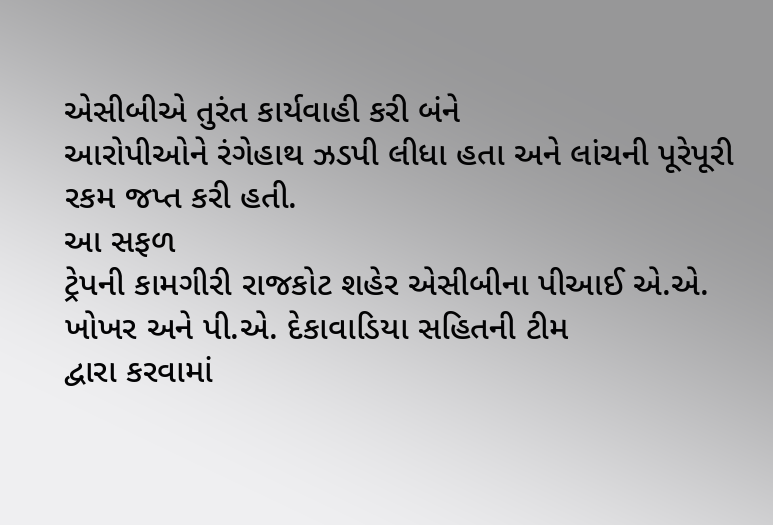એસીબીએ તુરંત કાર્યવાહી કરી બંને
આરોપીઓને રંગેહાથ ઝડપી લીધા હતા અને લાંચની પૂરેપૂરી રકમ જપ્ત કરી હતી.
આ સફળ
ટ્રેપની કામગીરી રાજકોટ શહેર એસીબીના પીઆઈ એ.એ. ખોખર અને પી.એ. દેકાવાડિયા સહિતની ટીમ
દ્વારા કરવામાં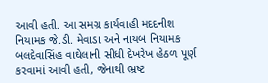આવી હતી. આ સમગ્ર કાર્યવાહી મદદનીશ નિયામક જે.ડી. મેવાડા અને નાયબ નિયામક
બલદેવાસિંહ વાઘેલાની સીધી દેખરેખ હેઠળ પૂર્ણ કરવામાં આવી હતી, જેનાથી ભ્રષ્ટ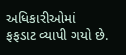અધિકારીઓમાં
ફફડાટ વ્યાપી ગયો છે.